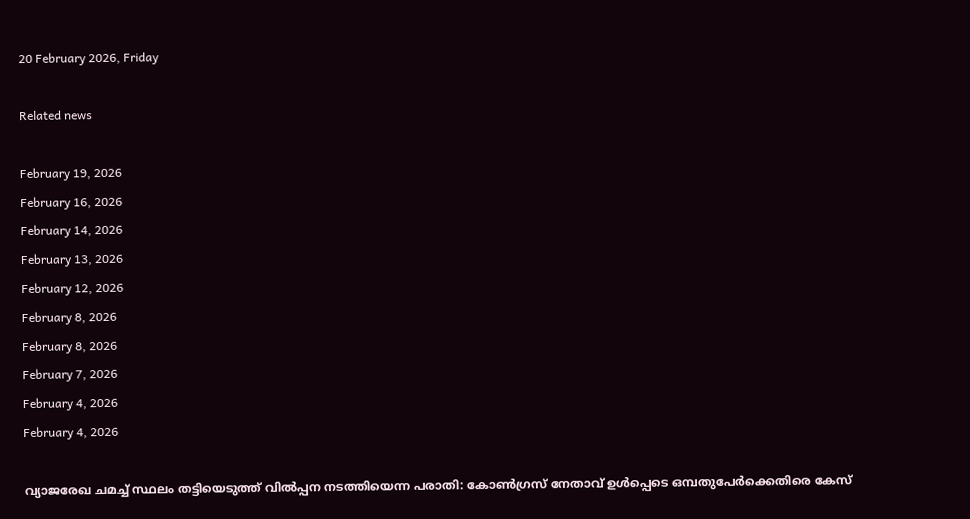20 February 2026, Friday

Related news

February 19, 2026
February 16, 2026
February 14, 2026
February 13, 2026
February 12, 2026
February 8, 2026
February 8, 2026
February 7, 2026
February 4, 2026
February 4, 2026

വ്യാജരേഖ ചമച്ച് സ്ഥലം തട്ടിയെടുത്ത് വില്‍പ്പന നടത്തിയെന്ന പരാതി: കോണ്‍ഗ്രസ് നേതാവ് ഉള്‍പ്പെടെ ഒമ്പതുപേര്‍ക്കെതിരെ കേസ്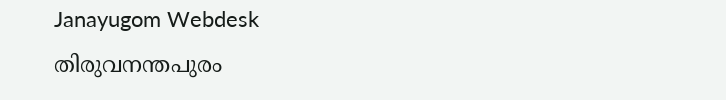Janayugom Webdesk
തിരുവനന്തപുരം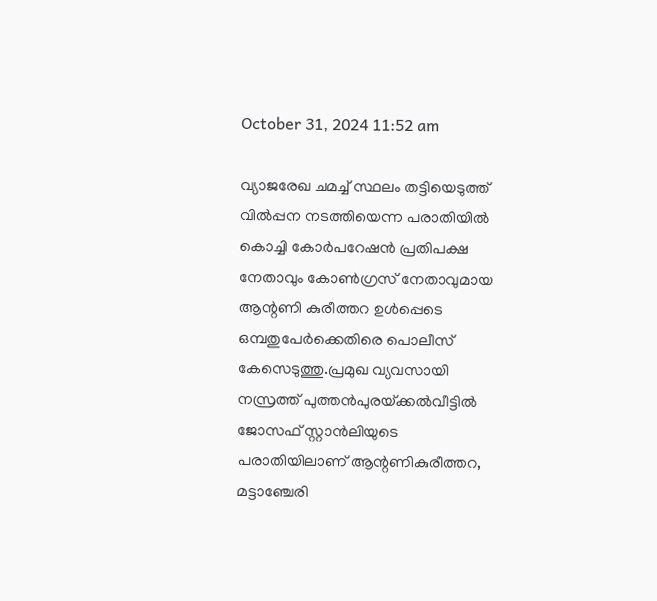October 31, 2024 11:52 am

വ്യാജരേഖ ചമച്ച്‌ സ്ഥലം തട്ടിയെടുത്ത്‌ വിൽപ്പന നടത്തിയെന്ന പരാതിയിൽ കൊച്ചി കോർപറേഷൻ പ്രതിപക്ഷ നേതാവും കോൺഗ്രസ്‌ നേതാവുമായ ആന്റണി കുരീത്തറ ഉൾപ്പെടെ ഒമ്പതുപേർക്കെതിരെ പൊലീസ് കേസെടുത്തു.പ്രമുഖ വ്യവസായി നസ്രത്ത് പുത്തൻപുരയ്‌ക്കൽവീട്ടിൽ ജോസഫ് സ്റ്റാൻലിയുടെ പരാതിയിലാണ് ആന്റണികുരീത്തറ, മട്ടാഞ്ചേരി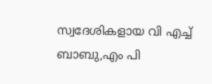സ്വദേശികളായ വി എച്ച് ബാബു,എം പി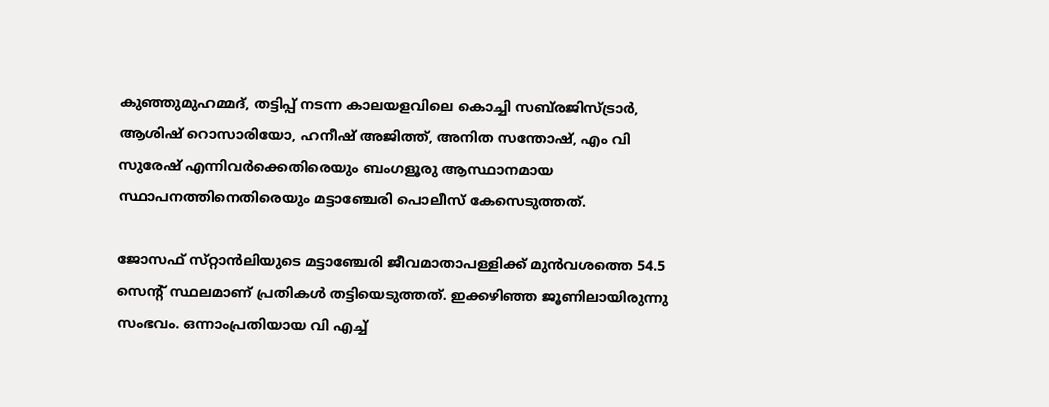കുഞ്ഞുമുഹമ്മദ്‌, തട്ടിപ്പ്‌ നടന്ന കാലയളവിലെ കൊച്ചി സബ്‌രജിസ്‌ട്രാർ, ആശിഷ്‌ റൊസാരിയോ, ഹനീഷ്‌ അജിത്ത്‌, അനിത സന്തോഷ്‌, എം വി സുരേഷ്‌ എന്നിവർക്കെതിരെയും ബംഗളൂരു ആസ്ഥാനമായ സ്ഥാപനത്തിനെതിരെയും മട്ടാഞ്ചേരി പൊലീസ്‌ കേസെടുത്തത്‌.

ജോസഫ്‌ സ്‌റ്റാൻലിയുടെ മട്ടാഞ്ചേരി ജീവമാതാപള്ളിക്ക്‌ മുൻവശത്തെ 54.5 സെന്റ്‌ സ്ഥലമാണ്‌ പ്രതികൾ തട്ടിയെടുത്തത്‌. ഇക്കഴിഞ്ഞ ജൂണിലായിരുന്നു സംഭവം. ഒന്നാംപ്രതിയായ വി എച്ച്‌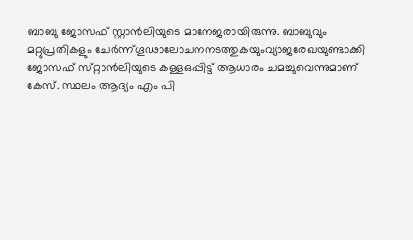ബാബു ജോസഫ് സ്റ്റാൻലിയുടെ മാനേജരായിരുന്നു. ബാബുവും മറ്റുപ്രതികളും ചേർന്ന്‌ഗൂഢാലോചനനടത്തുകയുംവ്യാജരേഖയുണ്ടാക്കി ജോസഫ്‌ സ്‌റ്റാൻലിയുടെ കള്ളഒപ്പിട്ട്‌ ആധാരം ചമച്ചുവെന്നുമാണ്‌ കേസ്‌. സ്ഥലം ആദ്യം എം പി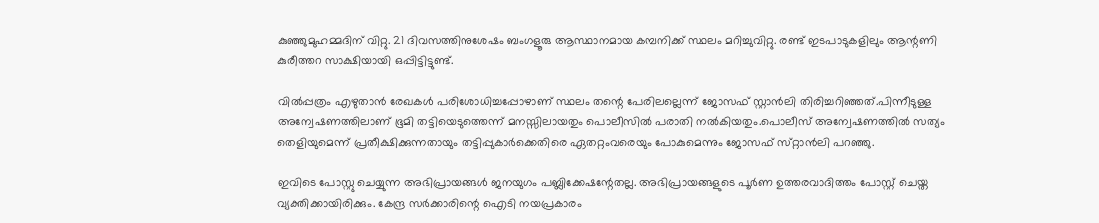കുഞ്ഞുമുഹമ്മദിന് വിറ്റു. 21 ദിവസത്തിനുശേഷം ബംഗളൂരു ആസ്ഥാനമായ കമ്പനിക്ക്‌ സ്ഥലം മറിച്ചുവിറ്റു. രണ്ട്‌ ഇടപാടുകളിലും ആന്റണി കുരീത്തറ സാക്ഷിയായി ഒപ്പിട്ടിട്ടുണ്ട്‌.

വിൽപ്പത്രം എഴുതാൻ രേഖകൾ പരിശോധിച്ചപ്പോഴാണ് സ്ഥലം തന്റെ പേരിലല്ലെന്ന് ജോസഫ് സ്റ്റാൻലി തിരിച്ചറിഞ്ഞത്‌.പിന്നീടുള്ള അന്വേഷണത്തിലാണ് ഭൂമി തട്ടിയെടുത്തെന്ന്‌ മനസ്സിലായതും പൊലീസിൽ പരാതി നൽകിയതും.പൊലീസ്‌ അന്വേഷണത്തിൽ സത്യം തെളിയുമെന്ന്‌ പ്രതീക്ഷിക്കുന്നതായും തട്ടിപ്പുകാർക്കെതിരെ ഏതറ്റംവരെയും പോകുമെന്നും ജോസഫ്‌ സ്‌റ്റാൻലി പറഞ്ഞു.

ഇവിടെ പോസ്റ്റു ചെയ്യുന്ന അഭിപ്രായങ്ങള്‍ ജനയുഗം പബ്ലിക്കേഷന്റേതല്ല. അഭിപ്രായങ്ങളുടെ പൂര്‍ണ ഉത്തരവാദിത്തം പോസ്റ്റ് ചെയ്ത വ്യക്തിക്കായിരിക്കും. കേന്ദ്ര സര്‍ക്കാരിന്റെ ഐടി നയപ്രകാരം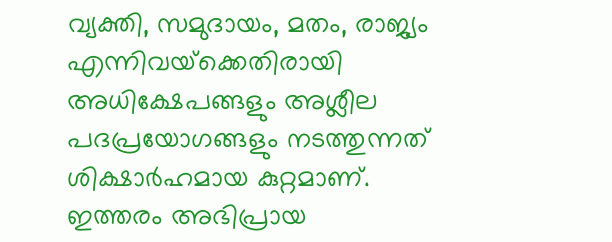വ്യക്തി, സമുദായം, മതം, രാജ്യം എന്നിവയ്‌ക്കെതിരായി അധിക്ഷേപങ്ങളും അശ്ലീല പദപ്രയോഗങ്ങളും നടത്തുന്നത് ശിക്ഷാര്‍ഹമായ കുറ്റമാണ്. ഇത്തരം അഭിപ്രായ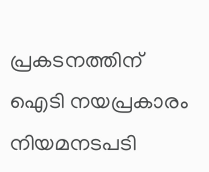പ്രകടനത്തിന് ഐടി നയപ്രകാരം നിയമനടപടി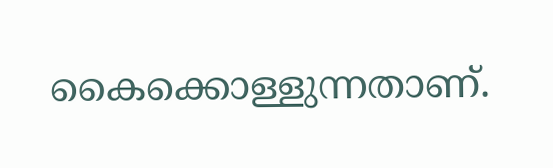കൈക്കൊള്ളുന്നതാണ്.